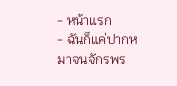- หน้าแรก
- ฉันก็แค่ปากหมาจนจักรพร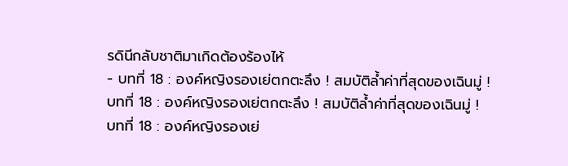รดินีกลับชาติมาเกิดต้องร้องไห้
- บทที่ 18 : องค์หญิงรองเย่ตกตะลึง ! สมบัติล้ำค่าที่สุดของเฉินมู่ !
บทที่ 18 : องค์หญิงรองเย่ตกตะลึง ! สมบัติล้ำค่าที่สุดของเฉินมู่ !
บทที่ 18 : องค์หญิงรองเย่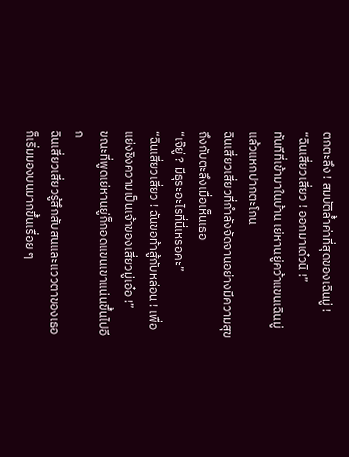ตกตะลึง ! สมบัติล้ำค่าที่สุดของเฉินมู่ !
“ฉินเสี่ยวเสี่ยว ! ออกมาเด๋วนิ !”
ทันทีที่เข้ามาในบ้าน เย่หานยู่คว้าแขนเฉินมู่แล้วแหกปากตะโกน
ฉินเสี่ยวเสี่ยวที่กำลังจัดจานอย่างมีความสุขถึงกับตะลึงเมื่อเห็นเธอ
“เจ๊ยู่ ? มีธุระอะไรที่นี่เหรอคะ”
“ฉินเสี่ยวเสี่ยว ! ฉันขอท้าสู้กับหล่อน ! เพื่อแย่งชิงความเป็นเจ้าของเสี่ยวมู่เอ๋อ !”
ขณะที่พูดเย่หานยู่ก็กอดแขนเขาแน่นขึ้นไปอีก
ฉินเสี่ยวเสี่ยวรู้สึกสับสนและแววตาของเธอก็เริ่มมองบนมากขึ้นเรื่อย ๆ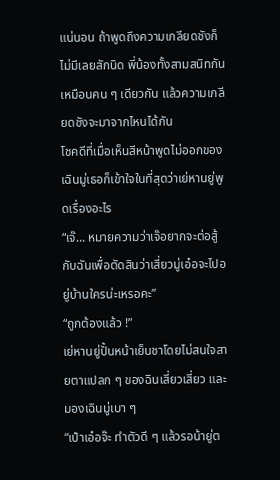แน่นอน ถ้าพูดถึงความเกลียดชังก็ไม่มีเลยสักนิด พี่น้องทั้งสามสนิทกันเหมือนคน ๆ เดียวกัน แล้วความเกลียดชังจะมาจากไหนได้กัน
โชคดีที่เมื่อเห็นสีหน้าพูดไม่ออกของเฉินมู่เธอก็เข้าใจในที่สุดว่าเย่หานยู่พูดเรื่องอะไร
“เจ๊... หมายความว่าเจ๊อยากจะต่อสู้กับฉันเพื่อตัดสินว่าเสี่ยวมู่เอ๋อจะไปอยู่บ้านใครน่ะเหรอคะ”
“ถูกต้องแล้ว !”
เย่หานยู่ปั้นหน้าเย็นชาโดยไม่สนใจสายตาแปลก ๆ ของฉินเสี่ยวเสี่ยว และมองเฉินมู่เบา ๆ
“เป๋าเอ๋อจ๊ะ ทำตัวดี ๆ แล้วรอน้ายู่ต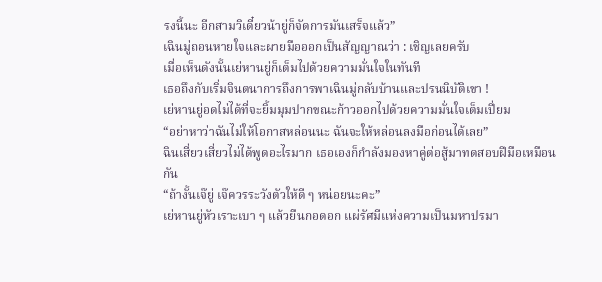รงนี้นะ อีกสามวิเดี๋ยวน้ายู่ก็จัดการมันเสร็จแล้ว”
เฉินมู่ถอนหายใจและผายมือออกเป็นสัญญาณว่า : เชิญเลยครับ
เมื่อเห็นดังนั้นเย่หานยู่ก็เต็มไปด้วยความมั่นใจในทันที
เธอถึงกับเริ่มจินตนาการถึงการพาเฉินมู่กลับบ้านและปรนนิบัติเขา !
เย่หานยู่อดไม่ได้ที่จะยิ้มมุมปากขณะก้าวออกไปด้วยความมั่นใจเต็มเปี่ยม
“อย่าหาว่าฉันไม่ให้โอกาสหล่อนนะ ฉันจะให้หล่อนลงมือก่อนได้เลย”
ฉินเสี่ยวเสี่ยวไม่ได้พูดอะไรมาก เธอเองก็กำลังมองหาคู่ต่อสู้มาทดสอบฝีมือเหมือนกัน
“ถ้างั้นเจ๊ยู่ เจ๊ควรระวังตัวให้ดี ๆ หน่อยนะคะ”
เย่หานยู่หัวเราะเบา ๆ แล้วยืนกอดอก แผ่รัศมีแห่งความเป็นมหาปรมา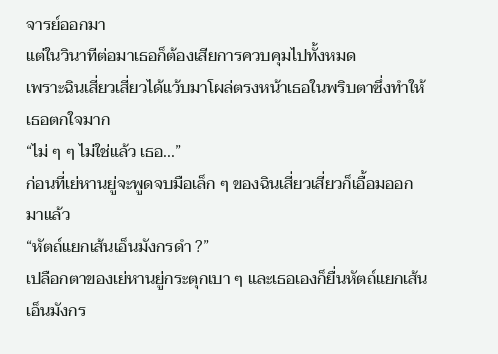จารย์ออกมา
แต่ในวินาทีต่อมาเธอก็ต้องเสียการควบคุมไปทั้งหมด
เพราะฉินเสี่ยวเสี่ยวได้แว้บมาโผล่ตรงหน้าเธอในพริบตาซึ่งทำให้เธอตกใจมาก
“ไม่ ๆ ๆ ไม่ใช่แล้ว เธอ...”
ก่อนที่เย่หานยู่จะพูดจบมือเล็ก ๆ ของฉินเสี่ยวเสี่ยวก็เอื้อมออกมาแล้ว
“หัตถ์แยกเส้นเอ็นมังกรดำ ?”
เปลือกตาของเย่หานยู่กระตุกเบา ๆ และเธอเองก็ยื่นหัตถ์แยกเส้นเอ็นมังกร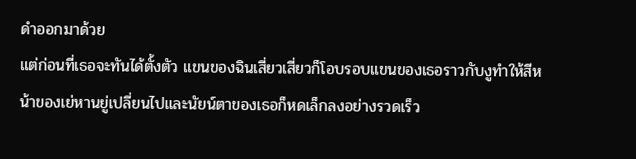ดำออกมาด้วย
แต่ก่อนที่เธอจะทันได้ตั้งตัว แขนของฉินเสี่ยวเสี่ยวก็โอบรอบแขนของเธอราวกับงูทำให้สีหน้าของเย่หานยู่เปลี่ยนไปและนัยน์ตาของเธอก็หดเล็กลงอย่างรวดเร็ว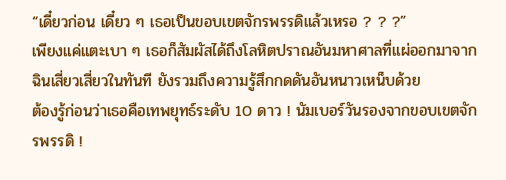“เดี๋ยวก่อน เดี๋ยว ๆ เธอเป็นขอบเขตจักรพรรดิแล้วเหรอ ? ? ?”
เพียงแค่แตะเบา ๆ เธอก็สัมผัสได้ถึงโลหิตปราณอันมหาศาลที่แผ่ออกมาจากฉินเสี่ยวเสี่ยวในทันที ยังรวมถึงความรู้สึกกดดันอันหนาวเหน็บด้วย
ต้องรู้ก่อนว่าเธอคือเทพยุทธ์ระดับ 10 ดาว ! นัมเบอร์วันรองจากขอบเขตจักรพรรดิ !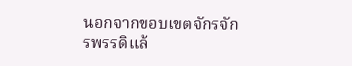นอกจากขอบเขตจักรจักรพรรดิแล้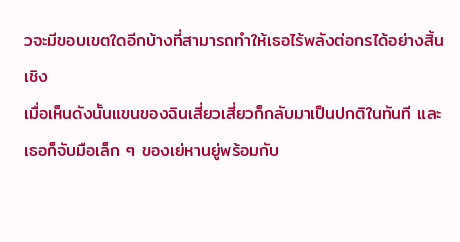วจะมีขอบเขตใดอีกบ้างที่สามารถทำให้เธอไร้พลังต่อกรได้อย่างสิ้นเชิง
เมื่อเห็นดังนั้นแขนของฉินเสี่ยวเสี่ยวก็กลับมาเป็นปกติในทันที และเธอก็จับมือเล็ก ๆ ของเย่หานยู่พร้อมกับ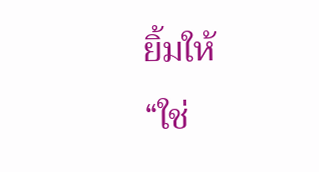ยิ้มให้
“ใช่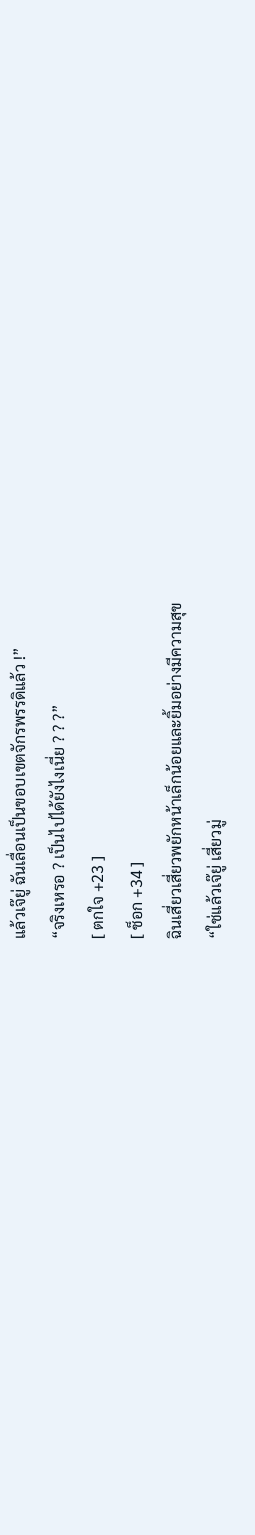แล้วเจ๊ยู่ ฉันเลื่อนเป็นขอบเขตจักรพรรดิแล้ว !”
“จริงเหรอ ? เป็นไปได้ยังไงเนี่ย ? ? ?”
[ ตกใจ +23 ]
[ ช็อก +34 ]
ฉินเสี่ยวเสี่ยวพยักหน้าเล็กน้อยและยิ้มอย่างมีความสุข
“ใช่แล้วเจ๊ยู่ เสี่ยวมู่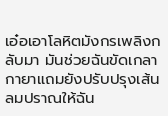เอ๋อเอาโลหิตมังกรเพลิงกลับมา มันช่วยฉันขัดเกลากายาแถมยังปรับปรุงเส้นลมปราณให้ฉัน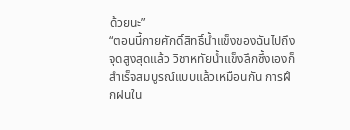ด้วยนะ”
“ตอนนี้กายศักดิ์สิทธิ์น้ำแข็งของฉันไปถึงจุดสูงสุดแล้ว วิชาหทัยน้ำแข็งลึกซึ้งเองก็สำเร็จสมบูรณ์แบบแล้วเหมือนกัน การฝึกฝนใน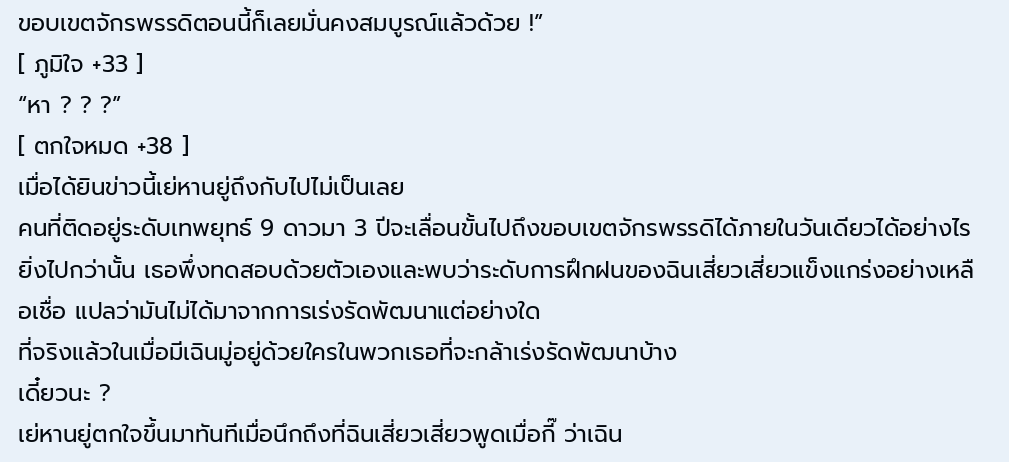ขอบเขตจักรพรรดิตอนนี้ก็เลยมั่นคงสมบูรณ์แล้วด้วย !”
[ ภูมิใจ +33 ]
“หา ? ? ?”
[ ตกใจหมด +38 ]
เมื่อได้ยินข่าวนี้เย่หานยู่ถึงกับไปไม่เป็นเลย
คนที่ติดอยู่ระดับเทพยุทธ์ 9 ดาวมา 3 ปีจะเลื่อนขั้นไปถึงขอบเขตจักรพรรดิได้ภายในวันเดียวได้อย่างไร
ยิ่งไปกว่านั้น เธอพึ่งทดสอบด้วยตัวเองและพบว่าระดับการฝึกฝนของฉินเสี่ยวเสี่ยวแข็งแกร่งอย่างเหลือเชื่อ แปลว่ามันไม่ได้มาจากการเร่งรัดพัฒนาแต่อย่างใด
ที่จริงแล้วในเมื่อมีเฉินมู่อยู่ด้วยใครในพวกเธอที่จะกล้าเร่งรัดพัฒนาบ้าง
เดี๋ยวนะ ?
เย่หานยู่ตกใจขึ้นมาทันทีเมื่อนึกถึงที่ฉินเสี่ยวเสี่ยวพูดเมื่อกี๊ ว่าเฉิน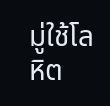มู่ใช้โลหิต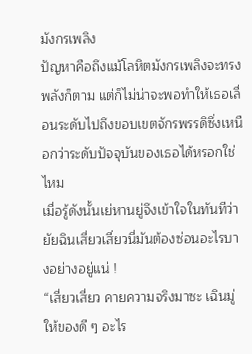มังกรเพลิง
ปัญหาคือถึงแม้โลหิตมังกรเพลิงจะทรงพลังก็ตาม แต่ก็ไม่น่าจะพอทำให้เธอเลื่อนระดับไปถึงขอบเขตจักรพรรดิซึ่งเหนือกว่าระดับปัจจุบันของเธอได้หรอกใช่ไหม
เมื่อรู้ดังนั้นเย่หานยู่จึงเข้าใจในทันทีว่ายัยฉินเสี่ยวเสี่ยวนี่มันต้องซ่อนอะไรบางอย่างอยู่แน่ !
“เสี่ยวเสี่ยว คายความจริงมาซะ เฉินมู่ให้ของดี ๆ อะไร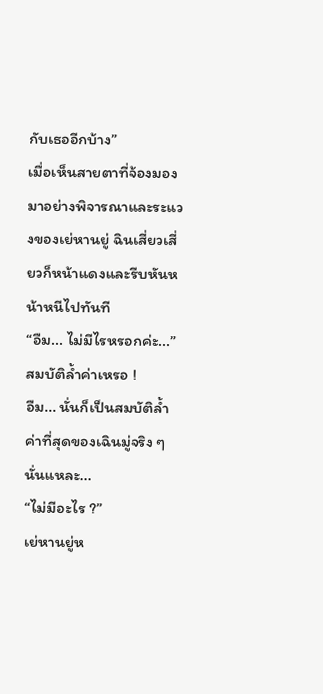กับเธออีกบ้าง”
เมื่อเห็นสายตาที่จ้องมองมาอย่างพิจารณาและระแวงของเย่หานยู่ ฉินเสี่ยวเสี่ยวก็หน้าแดงและรีบหันหน้าหนีไปทันที
“อืม... ไม่มีไรหรอกค่ะ...”
สมบัติล้ำค่าเหรอ !
อืม... นั่นก็เป็นสมบัติล้ำค่าที่สุดของเฉินมู่จริง ๆ นั่นแหละ...
“ไม่มีอะไร ?”
เย่หานยู่ห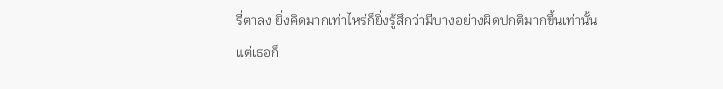รี่ตาลง ยิ่งคิดมากเท่าไหร่ก็ยิ่งรู้สึกว่ามีบางอย่างผิดปกติมากขึ้นเท่านั้น
แต่เธอก็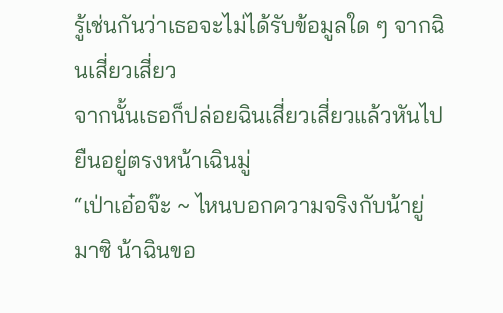รู้เช่นกันว่าเธอจะไม่ได้รับข้อมูลใด ๆ จากฉินเสี่ยวเสี่ยว
จากนั้นเธอก็ปล่อยฉินเสี่ยวเสี่ยวแล้วหันไปยืนอยู่ตรงหน้าเฉินมู่
“เป่าเอ๋อจ๊ะ ~ ไหนบอกความจริงกับน้ายู่มาซิ น้าฉินขอ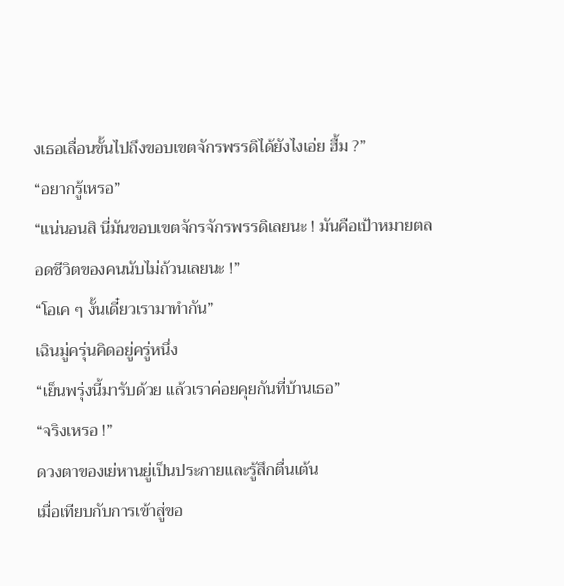งเธอเลื่อนขั้นไปถึงขอบเขตจักรพรรดิได้ยังไงเอ่ย ฮื้ม ?”
“อยากรู้เหรอ”
“แน่นอนสิ นี่มันขอบเขตจักรจักรพรรดิเลยนะ ! มันคือเป้าหมายตลอดชีวิตของคนนับไม่ถ้วนเลยนะ !”
“โอเค ๆ งั้นเดี๋ยวเรามาทำกัน”
เฉินมู่ครุ่นคิดอยู่ครู่หนึ่ง
“เย็นพรุ่งนี้มารับด้วย แล้วเราค่อยคุยกันที่บ้านเธอ”
“จริงเหรอ !”
ดวงตาของเย่หานยู่เป็นประกายและรู้สึกตื่นเต้น
เมื่อเทียบกับการเข้าสู่ขอ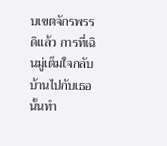บเขตจักรพรรดิแล้ว การที่เฉินมู่เต็มใจกลับบ้านไปกับเธอนั้นทำ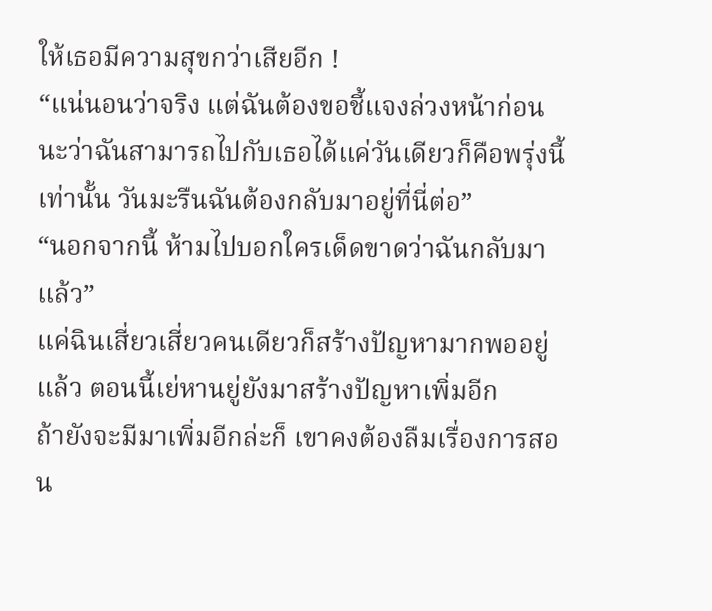ให้เธอมีความสุขกว่าเสียอีก !
“แน่นอนว่าจริง แต่ฉันต้องขอชี้แจงล่วงหน้าก่อนนะว่าฉันสามารถไปกับเธอได้แค่วันเดียวก็คือพรุ่งนี้เท่านั้น วันมะรืนฉันต้องกลับมาอยู่ที่นี่ต่อ”
“นอกจากนี้ ห้ามไปบอกใครเด็ดขาดว่าฉันกลับมาแล้ว”
แค่ฉินเสี่ยวเสี่ยวคนเดียวก็สร้างปัญหามากพออยู่แล้ว ตอนนี้เย่หานยู่ยังมาสร้างปัญหาเพิ่มอีก
ถ้ายังจะมีมาเพิ่มอีกล่ะก็ เขาคงต้องลืมเรื่องการสอน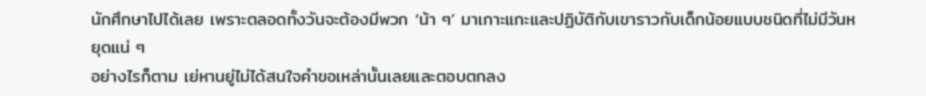นักศึกษาไปได้เลย เพราะตลอดทั้งวันจะต้องมีพวก ‘น้า ๆ’ มาเกาะแกะและปฏิบัติกับเขาราวกับเด็กน้อยแบบชนิดที่ไม่มีวันหยุดแน่ ๆ
อย่างไรก็ตาม เย่หานยู่ไม่ได้สนใจคำขอเหล่านั้นเลยและตอบตกลง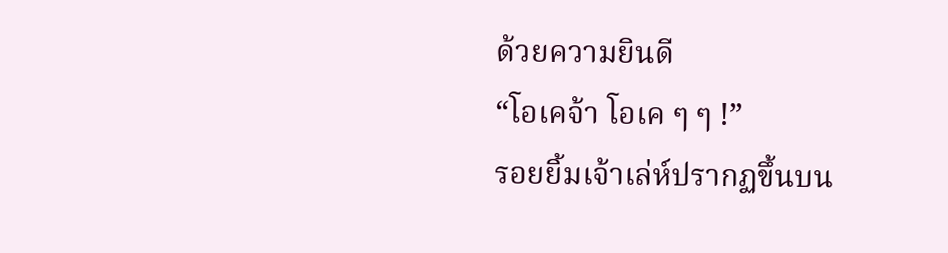ด้วยความยินดี
“โอเคจ้า โอเค ๆ ๆ !”
รอยยิ้มเจ้าเล่ห์ปรากฏขึ้นบน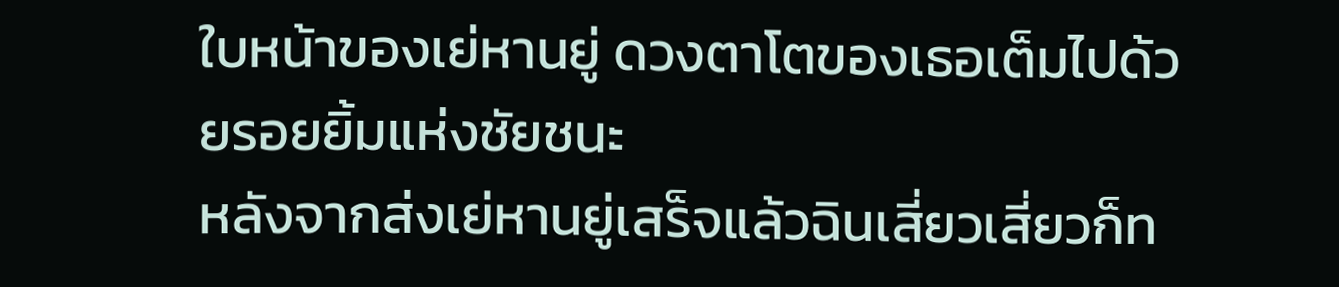ใบหน้าของเย่หานยู่ ดวงตาโตของเธอเต็มไปด้วยรอยยิ้มแห่งชัยชนะ
หลังจากส่งเย่หานยู่เสร็จแล้วฉินเสี่ยวเสี่ยวก็ท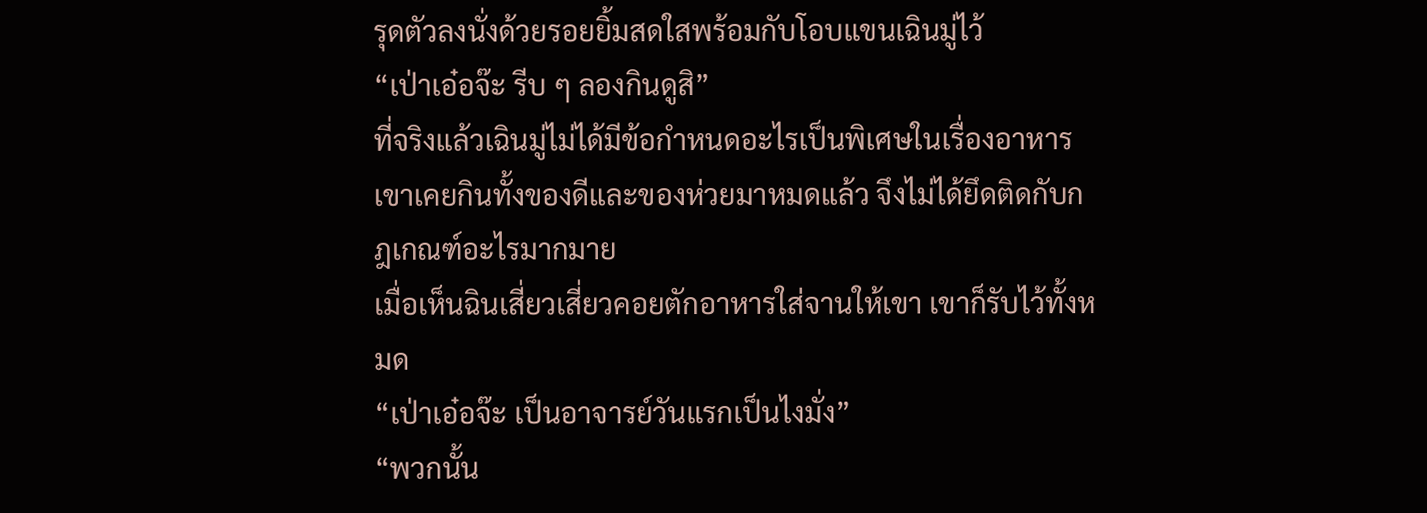รุดตัวลงนั่งด้วยรอยยิ้มสดใสพร้อมกับโอบแขนเฉินมู่ไว้
“เป่าเอ๋อจ๊ะ รีบ ๆ ลองกินดูสิ”
ที่จริงแล้วเฉินมู่ไม่ได้มีข้อกำหนดอะไรเป็นพิเศษในเรื่องอาหาร เขาเคยกินทั้งของดีและของห่วยมาหมดแล้ว จึงไม่ได้ยึดติดกับกฎเกณฑ์อะไรมากมาย
เมื่อเห็นฉินเสี่ยวเสี่ยวคอยตักอาหารใส่จานให้เขา เขาก็รับไว้ทั้งหมด
“เป่าเอ๋อจ๊ะ เป็นอาจารย์วันแรกเป็นไงมั่ง”
“พวกนั้น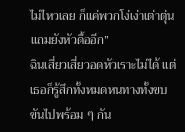ไม่ไหวเลย ก็แค่พวกโง่เง่าเต่าตุ่นแถมยังหัวดื้ออีก”
ฉินเสี่ยวเสี่ยวอดหัวเราะไม่ได้ แต่เธอก็รู้สึกทั้งหมดหนทางทั้งขบขันไปพร้อม ๆ กัน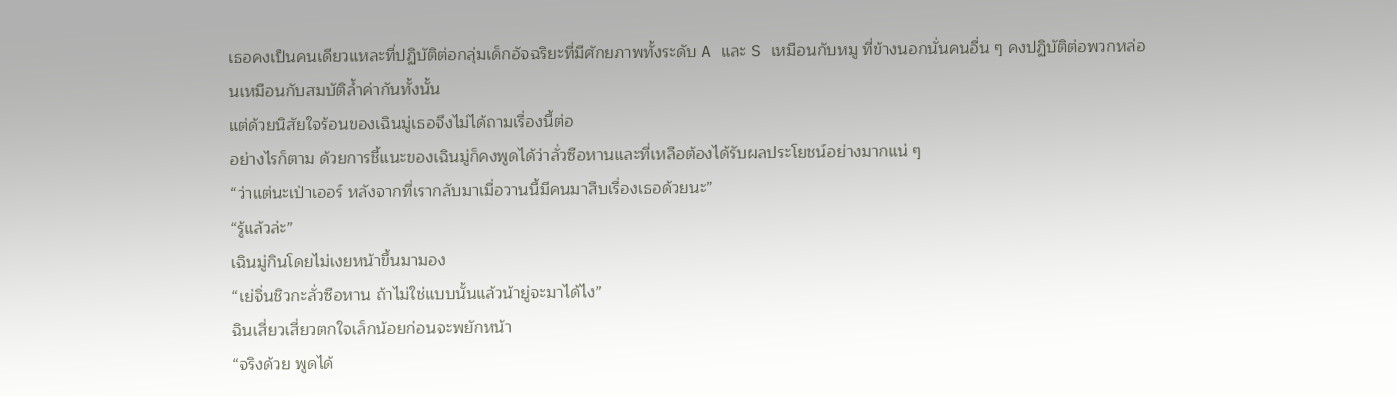เธอคงเป็นคนเดียวแหละที่ปฏิบัติต่อกลุ่มเด็กอัจฉริยะที่มีศักยภาพทั้งระดับ A และ S เหมือนกับหมู ที่ข้างนอกนั่นคนอื่น ๆ คงปฏิบัติต่อพวกหล่อนเหมือนกับสมบัติล้ำค่ากันทั้งนั้น
แต่ด้วยนิสัยใจร้อนของเฉินมู่เธอจึงไม่ได้ถามเรื่องนี้ต่อ
อย่างไรก็ตาม ด้วยการชี้แนะของเฉินมู่ก็คงพูดได้ว่าลั่วซือหานและที่เหลือต้องได้รับผลประโยชน์อย่างมากแน่ ๆ
“ว่าแต่นะเป่าเออร์ หลังจากที่เรากลับมาเมื่อวานนี้มีคนมาสืบเรื่องเธอด้วยนะ”
“รู้แล้วล่ะ”
เฉินมู่กินโดยไม่เงยหน้าขึ้นมามอง
“เย่จิ่นชิวกะลั่วซือหาน ถ้าไม่ใช่แบบนั้นแล้วน้ายู่จะมาได้ไง”
ฉินเสี่ยวเสี่ยวตกใจเล็กน้อยก่อนจะพยักหน้า
“จริงด้วย พูดได้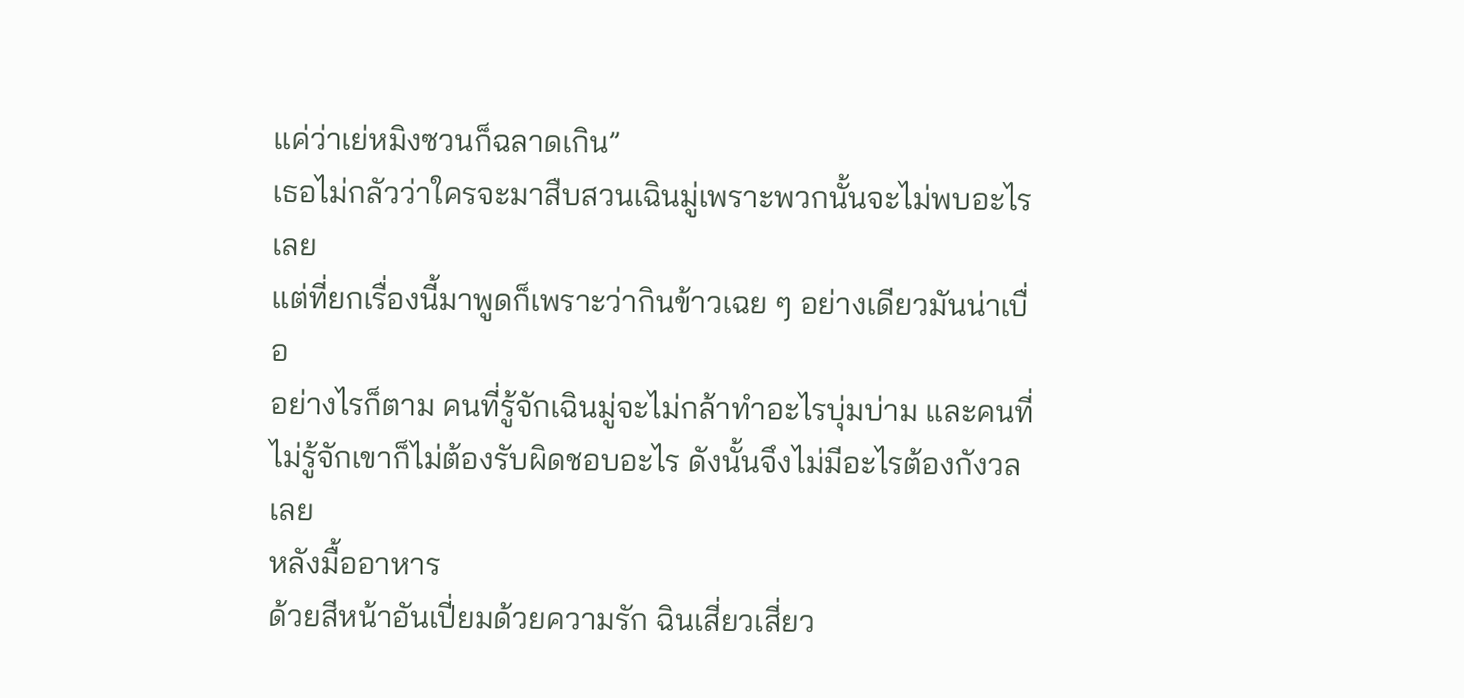แค่ว่าเย่หมิงซวนก็ฉลาดเกิน”
เธอไม่กลัวว่าใครจะมาสืบสวนเฉินมู่เพราะพวกนั้นจะไม่พบอะไรเลย
แต่ที่ยกเรื่องนี้มาพูดก็เพราะว่ากินข้าวเฉย ๆ อย่างเดียวมันน่าเบื่อ
อย่างไรก็ตาม คนที่รู้จักเฉินมู่จะไม่กล้าทำอะไรบุ่มบ่าม และคนที่ไม่รู้จักเขาก็ไม่ต้องรับผิดชอบอะไร ดังนั้นจึงไม่มีอะไรต้องกังวลเลย
หลังมื้ออาหาร
ด้วยสีหน้าอันเปี่ยมด้วยความรัก ฉินเสี่ยวเสี่ยว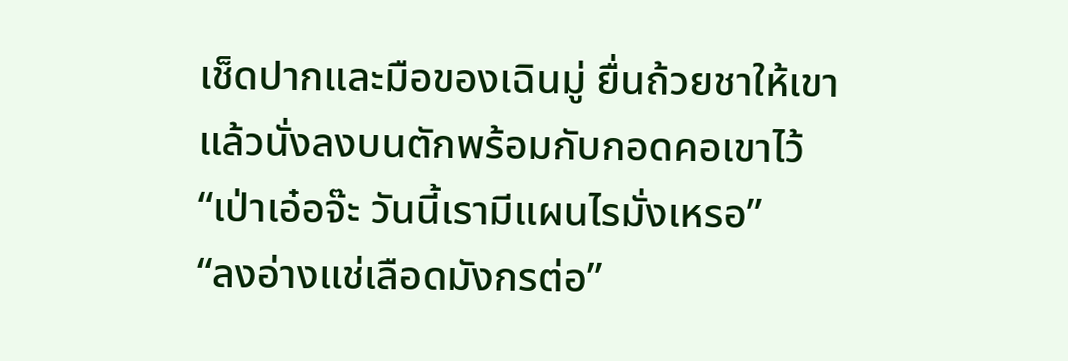เช็ดปากและมือของเฉินมู่ ยื่นถ้วยชาให้เขา แล้วนั่งลงบนตักพร้อมกับกอดคอเขาไว้
“เป่าเอ๋อจ๊ะ วันนี้เรามีแผนไรมั่งเหรอ”
“ลงอ่างแช่เลือดมังกรต่อ”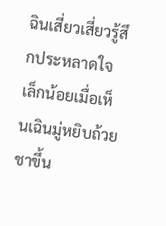ฉินเสี่ยวเสี่ยวรู้สึกประหลาดใจเล็กน้อยเมื่อเห็นเฉินมู่หยิบถ้วยชาขึ้น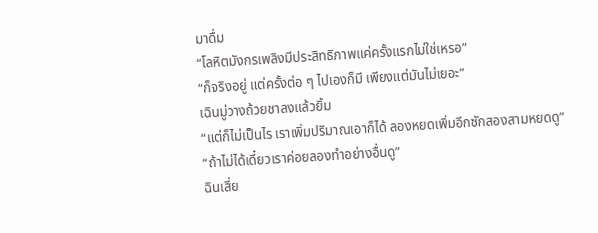มาดื่ม
“โลหิตมังกรเพลิงมีประสิทธิภาพแค่ครั้งแรกไม่ใช่เหรอ”
“ก็จริงอยู่ แต่ครั้งต่อ ๆ ไปเองก็มี เพียงแต่มันไม่เยอะ”
เฉินมู่วางถ้วยชาลงแล้วยิ้ม
“แต่ก็ไม่เป็นไร เราเพิ่มปริมาณเอาก็ได้ ลองหยดเพิ่มอีกซักสองสามหยดดู”
“ถ้าไม่ได้เดี๋ยวเราค่อยลองทำอย่างอื่นดู”
ฉินเสี่ย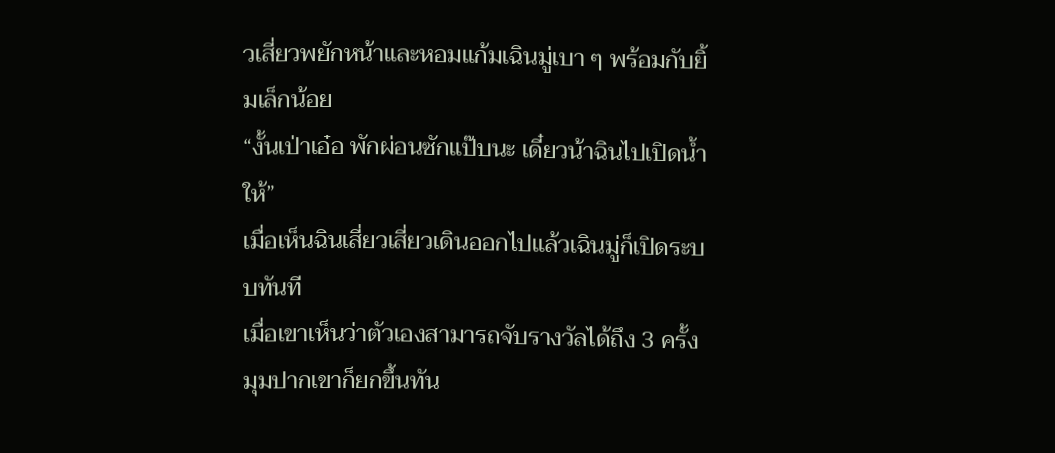วเสี่ยวพยักหน้าและหอมแก้มเฉินมู่เบา ๆ พร้อมกับยิ้มเล็กน้อย
“งั้นเป่าเอ๋อ พักผ่อนซักแป๊บนะ เดี๋ยวน้าฉินไปเปิดน้ำให้”
เมื่อเห็นฉินเสี่ยวเสี่ยวเดินออกไปแล้วเฉินมู่ก็เปิดระบบทันที
เมื่อเขาเห็นว่าตัวเองสามารถจับรางวัลได้ถึง 3 ครั้งมุมปากเขาก็ยกขึ้นทัน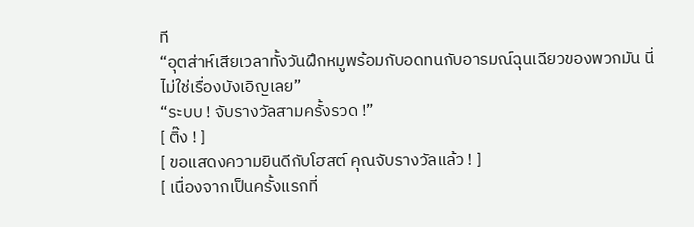ที
“อุตส่าห์เสียเวลาทั้งวันฝึกหมูพร้อมกับอดทนกับอารมณ์ฉุนเฉียวของพวกมัน นี่ไม่ใช่เรื่องบังเอิญเลย”
“ระบบ ! จับรางวัลสามครั้งรวด !”
[ ติ๊ง ! ]
[ ขอแสดงความยินดีกับโฮสต์ คุณจับรางวัลแล้ว ! ]
[ เนื่องจากเป็นครั้งแรกที่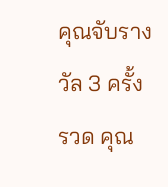คุณจับรางวัล 3 ครั้งรวด คุณ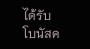ได้รับโบนัสค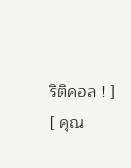ริติคอล ! ]
[ คุณ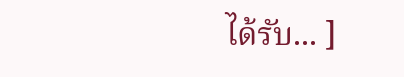ได้รับ... ]